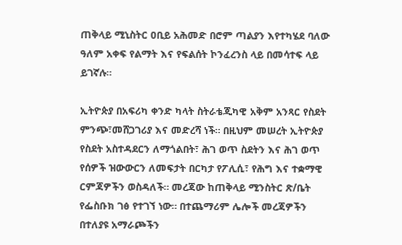ጠቅላይ ሚኒስትር ዐቢይ አሕመድ በሮም ጣልያን እየተካሄደ ባለው ዓለም አቀፍ የልማት እና የፍልሰት ኮንፈረንስ ላይ በመሳተፍ ላይ ይገኛሉ።

ኢትዮጵያ በአፍሪካ ቀንድ ካላት ስትራቴጂካዊ አቅም አንጻር የስደት ምንጭ፣መሸጋገሪያ እና መድረሻ ነች። በዚህም መሠረት ኢትዮጵያ የስደት አስተዳደርን ለማጎልበት፣ ሕገ ወጥ ስደትን እና ሕገ ወጥ የሰዎች ዝውውርን ለመፍታት በርካታ የፖሊሲ፣ የሕግ እና ተቋማዊ ርምጃዎችን ወስዳለች። መረጃው ከጠቅላይ ሚንስትር ጽ/ቤት የፌስቡክ ገፅ የተገኘ ነው። በተጨማሪም ሌሎች መረጃዎችን በተለያዩ አማራጮችን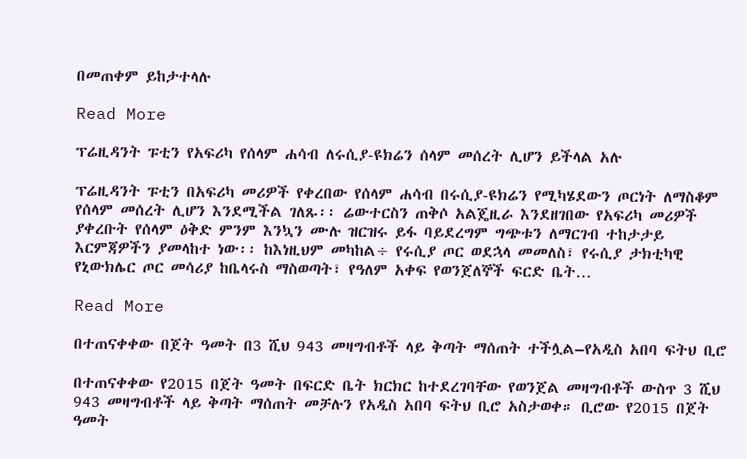በመጠቀም ይከታተላሉ

Read More

ፕሬዚዳንት ፑቲን የአፍሪካ የሰላም ሐሳብ ለሩሲያ-ዩክሬን ሰላም መሰረት ሊሆን ይችላል አሉ

ፕሬዚዳንት ፑቲን በአፍሪካ መሪዎች የቀረበው የሰላም ሐሳብ በሩሲያ-ዩክሬን የሚካሄደውን ጦርነት ለማስቆም የሰላም መሰረት ሊሆን እንደሚችል ገለጹ፡፡ ሬውተርስን ጠቅሶ አልጄዚራ እንደዘገበው የአፍሪካ መሪዎች ያቀረቡት የሰላም ዕቅድ ምንም እንኳን ሙሉ ዝርዝሩ ይፋ ባይደረግም ግጭቱን ለማርገብ ተከታታይ እርምጃዎችን ያመላከተ ነው፡፡ ከእነዚህም መካከል÷ የሩሲያ ጦር ወደኋላ መመለስ፣ የሩሲያ ታክቲካዊ የኒውክሌር ጦር መሳሪያ ከቤላሩስ ማስወጣት፣ የዓለም አቀፍ የወንጀለኞች ፍርድ ቤት…

Read More

በተጠናቀቀው በጀት ዓመት በ3 ሺህ 943 መዛግብቶች ላይ ቅጣት ማሰጠት ተችሏል–የአዲስ አበባ ፍትህ ቢሮ

በተጠናቀቀው የ2015 በጀት ዓመት በፍርድ ቤት ክርክር ከተደረገባቸው የወንጀል መዛግብቶች ውስጥ 3 ሺህ 943 መዛግብቶች ላይ ቅጣት ማሰጠት መቻሉን የአዲስ አበባ ፍትህ ቢሮ አስታወቀ። ቢሮው የ2015 በጀት ዓመት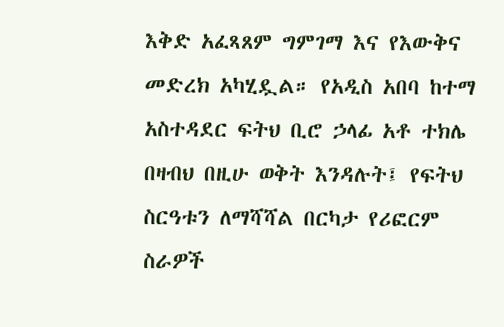እቅድ አፈጻጸም ግምገማ እና የእውቅና መድረክ አካሂዷል። የአዲስ አበባ ከተማ አስተዳደር ፍትህ ቢሮ ኃላፊ አቶ ተክሌ በዛብህ በዚሁ ወቅት እንዳሉት፤ የፍትህ ስርዓቱን ለማሻሻል በርካታ የሪፎርም ስራዎች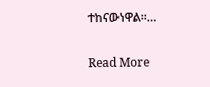ተከናውነዋል።…

Read More